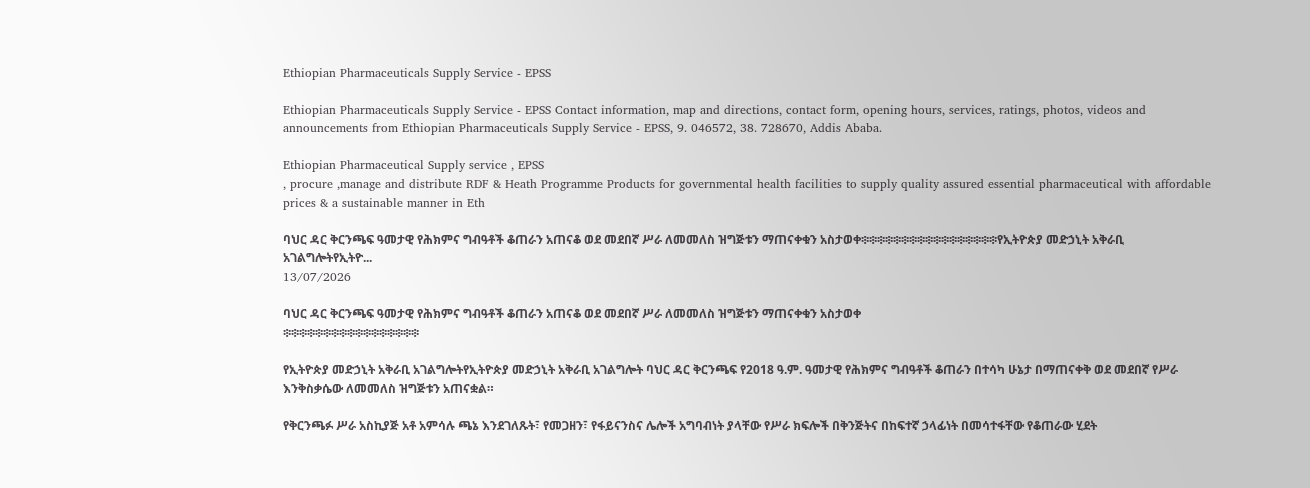Ethiopian Pharmaceuticals Supply Service - EPSS

Ethiopian Pharmaceuticals Supply Service - EPSS Contact information, map and directions, contact form, opening hours, services, ratings, photos, videos and announcements from Ethiopian Pharmaceuticals Supply Service - EPSS, 9. 046572, 38. 728670, Addis Ababa.

Ethiopian Pharmaceutical Supply service , EPSS
, procure ,manage and distribute RDF & Heath Programme Products for governmental health facilities to supply quality assured essential pharmaceutical with affordable prices & a sustainable manner in Eth

ባህር ዳር ቅርንጫፍ ዓመታዊ የሕክምና ግብዓቶች ቆጠራን አጠናቆ ወደ መደበኛ ሥራ ለመመለስ ዝግጅቱን ማጠናቀቁን አስታወቀ፨፨፨፨፨፨፨፨፨፨፨፨፨፨፨፨፨የኢትዮጵያ መድኃኒት አቅራቢ አገልግሎትየኢትዮ...
13/07/2026

ባህር ዳር ቅርንጫፍ ዓመታዊ የሕክምና ግብዓቶች ቆጠራን አጠናቆ ወደ መደበኛ ሥራ ለመመለስ ዝግጅቱን ማጠናቀቁን አስታወቀ
፨፨፨፨፨፨፨፨፨፨፨፨፨፨፨፨፨

የኢትዮጵያ መድኃኒት አቅራቢ አገልግሎትየኢትዮጵያ መድኃኒት አቅራቢ አገልግሎት ባህር ዳር ቅርንጫፍ የ2018 ዓ.ም. ዓመታዊ የሕክምና ግብዓቶች ቆጠራን በተሳካ ሁኔታ በማጠናቀቅ ወደ መደበኛ የሥራ እንቅስቃሴው ለመመለስ ዝግጅቱን አጠናቋል።

የቅርንጫፉ ሥራ አስኪያጅ አቶ አምሳሉ ጫኔ እንደገለጹት፣ የመጋዘን፣ የፋይናንስና ሌሎች አግባብነት ያላቸው የሥራ ክፍሎች በቅንጅትና በከፍተኛ ኃላፊነት በመሳተፋቸው የቆጠራው ሂደት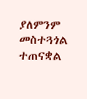ያለምንም መስተጓጎል ተጠናቋል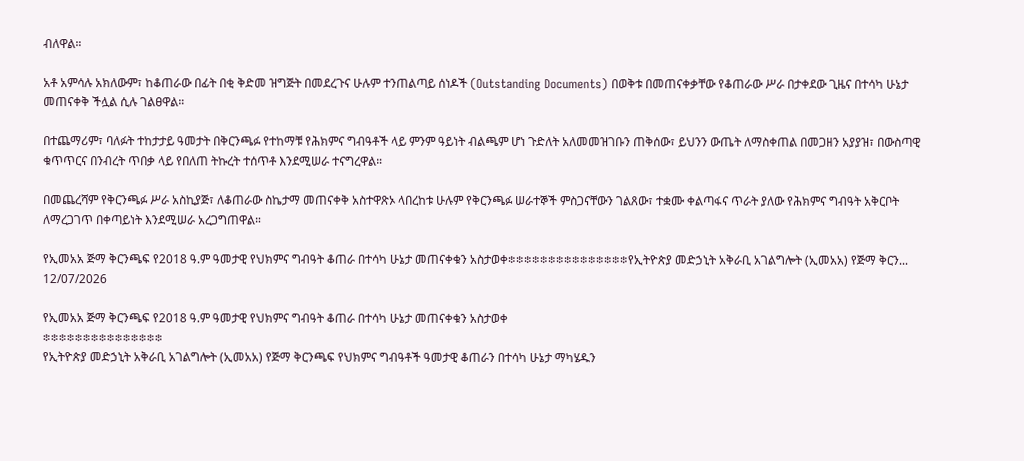ብለዋል።

አቶ አምሳሉ አክለውም፣ ከቆጠራው በፊት በቂ ቅድመ ዝግጅት በመደረጉና ሁሉም ተንጠልጣይ ሰነዶች (Outstanding Documents) በወቅቱ በመጠናቀቃቸው የቆጠራው ሥራ በታቀደው ጊዜና በተሳካ ሁኔታ መጠናቀቅ ችሏል ሲሉ ገልፀዋል።

በተጨማሪም፣ ባለፉት ተከታታይ ዓመታት በቅርንጫፉ የተከማቹ የሕክምና ግብዓቶች ላይ ምንም ዓይነት ብልጫም ሆነ ጉድለት አለመመዝገቡን ጠቅሰው፣ ይህንን ውጤት ለማስቀጠል በመጋዘን አያያዝ፣ በውስጣዊ ቁጥጥርና በንብረት ጥበቃ ላይ የበለጠ ትኩረት ተሰጥቶ እንደሚሠራ ተናግረዋል።

በመጨረሻም የቅርንጫፉ ሥራ አስኪያጅ፣ ለቆጠራው ስኬታማ መጠናቀቅ አስተዋጽኦ ላበረከቱ ሁሉም የቅርንጫፉ ሠራተኞች ምስጋናቸውን ገልጸው፣ ተቋሙ ቀልጣፋና ጥራት ያለው የሕክምና ግብዓት አቅርቦት ለማረጋገጥ በቀጣይነት እንደሚሠራ አረጋግጠዋል።

የኢመአአ ጅማ ቅርንጫፍ የ2018 ዓ.ም ዓመታዊ የህክምና ግብዓት ቆጠራ በተሳካ ሁኔታ መጠናቀቁን አስታወቀ፨፨፨፨፨፨፨፨፨፨፨፨፨፨፨የኢትዮጵያ መድኃኒት አቅራቢ አገልግሎት (ኢመአአ) የጅማ ቅርን...
12/07/2026

የኢመአአ ጅማ ቅርንጫፍ የ2018 ዓ.ም ዓመታዊ የህክምና ግብዓት ቆጠራ በተሳካ ሁኔታ መጠናቀቁን አስታወቀ
፨፨፨፨፨፨፨፨፨፨፨፨፨፨፨
የኢትዮጵያ መድኃኒት አቅራቢ አገልግሎት (ኢመአአ) የጅማ ቅርንጫፍ የህክምና ግብዓቶች ዓመታዊ ቆጠራን በተሳካ ሁኔታ ማካሄዱን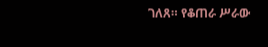ገለጸ። የቆጠራ ሥራው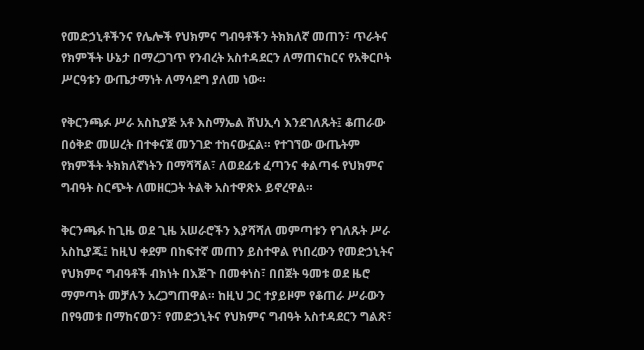የመድኃኒቶችንና የሌሎች የህክምና ግብዓቶችን ትክክለኛ መጠን፣ ጥራትና የክምችት ሁኔታ በማረጋገጥ የንብረት አስተዳደርን ለማጠናከርና የአቅርቦት ሥርዓቱን ውጤታማነት ለማሳደግ ያለመ ነው።

የቅርንጫፉ ሥራ አስኪያጅ አቶ እስማኤል ሸህኢሳ እንደገለጹት፤ ቆጠራው በዕቅድ መሠረት በተቀናጀ መንገድ ተከናውኗል። የተገኘው ውጤትም የክምችት ትክክለኛነትን በማሻሻል፣ ለወደፊቱ ፈጣንና ቀልጣፋ የህክምና ግብዓት ስርጭት ለመዘርጋት ትልቅ አስተዋጽኦ ይኖረዋል።

ቅርንጫፉ ከጊዜ ወደ ጊዜ አሠራሮችን እያሻሻለ መምጣቱን የገለጹት ሥራ አስኪያጁ፤ ከዚህ ቀደም በከፍተኛ መጠን ይስተዋል የነበረውን የመድኃኒትና የህክምና ግብዓቶች ብክነት በእጅጉ በመቀነስ፣ በበጀት ዓመቱ ወደ ዜሮ ማምጣት መቻሉን አረጋግጠዋል። ከዚህ ጋር ተያይዞም የቆጠራ ሥራውን በየዓመቱ በማከናወን፣ የመድኃኒትና የህክምና ግብዓት አስተዳደርን ግልጽ፣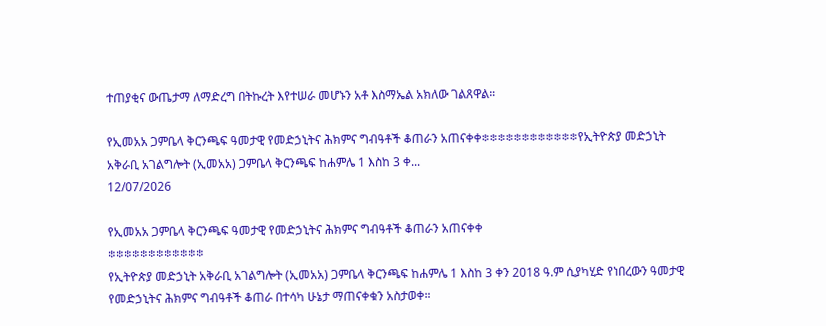ተጠያቂና ውጤታማ ለማድረግ በትኩረት እየተሠራ መሆኑን አቶ እስማኤል አክለው ገልጸዋል።

የኢመአአ ጋምቤላ ቅርንጫፍ ዓመታዊ የመድኃኒትና ሕክምና ግብዓቶች ቆጠራን አጠናቀቀ፨፨፨፨፨፨፨፨፨፨፨፨የኢትዮጵያ መድኃኒት አቅራቢ አገልግሎት (ኢመአአ) ጋምቤላ ቅርንጫፍ ከሐምሌ 1 እስከ 3 ቀ...
12/07/2026

የኢመአአ ጋምቤላ ቅርንጫፍ ዓመታዊ የመድኃኒትና ሕክምና ግብዓቶች ቆጠራን አጠናቀቀ
፨፨፨፨፨፨፨፨፨፨፨፨
የኢትዮጵያ መድኃኒት አቅራቢ አገልግሎት (ኢመአአ) ጋምቤላ ቅርንጫፍ ከሐምሌ 1 እስከ 3 ቀን 2018 ዓ.ም ሲያካሂድ የነበረውን ዓመታዊ የመድኃኒትና ሕክምና ግብዓቶች ቆጠራ በተሳካ ሁኔታ ማጠናቀቁን አስታወቀ።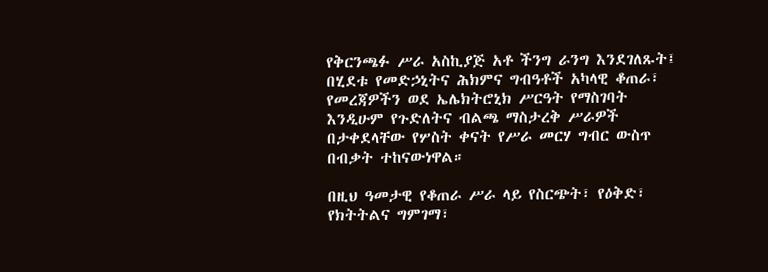የቅርንጫፉ ሥራ አስኪያጅ አቶ ችንግ ራንግ እንደገለጹት፤ በሂደቱ የመድኃኒትና ሕክምና ግብዓቶች አካላዊ ቆጠራ፣ የመረጃዎችን ወደ ኤሌክትሮኒክ ሥርዓት የማስገባት እንዲሁም የጉድለትና ብልጫ ማስታረቅ ሥራዎች በታቀደላቸው የሦስት ቀናት የሥራ መርሃ ግብር ውስጥ በብቃት ተከናውነዋል።

በዚህ ዓመታዊ የቆጠራ ሥራ ላይ የስርጭት፣ የዕቅድ፣ የክትትልና ግምገማ፣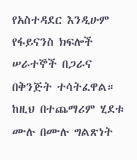የአስተዳደር እንዲሁም የፋይናንስ ክፍሎች ሠራተኞች በጋራና በቅንጅት ተሳትፈዋል። ከዚህ በተጨማሪም ሂደቱ ሙሉ በሙሉ ግልጽነት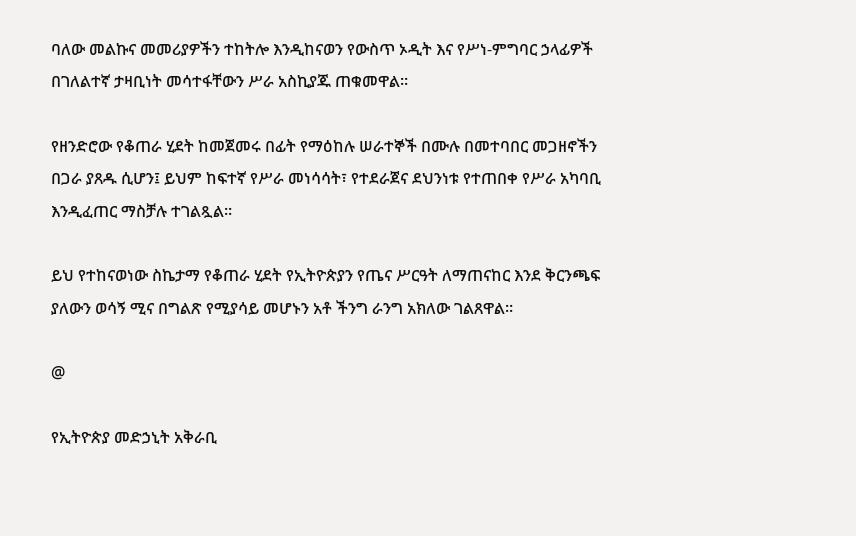ባለው መልኩና መመሪያዎችን ተከትሎ እንዲከናወን የውስጥ ኦዲት እና የሥነ-ምግባር ኃላፊዎች በገለልተኛ ታዛቢነት መሳተፋቸውን ሥራ አስኪያጁ ጠቁመዋል።

የዘንድሮው የቆጠራ ሂደት ከመጀመሩ በፊት የማዕከሉ ሠራተኞች በሙሉ በመተባበር መጋዘኖችን በጋራ ያጸዱ ሲሆን፤ ይህም ከፍተኛ የሥራ መነሳሳት፣ የተደራጀና ደህንነቱ የተጠበቀ የሥራ አካባቢ እንዲፈጠር ማስቻሉ ተገልጿል።

ይህ የተከናወነው ስኬታማ የቆጠራ ሂደት የኢትዮጵያን የጤና ሥርዓት ለማጠናከር እንደ ቅርንጫፍ ያለውን ወሳኝ ሚና በግልጽ የሚያሳይ መሆኑን አቶ ችንግ ራንግ አክለው ገልጸዋል።

@

የኢትዮጵያ መድኃኒት አቅራቢ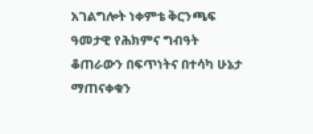አገልግሎት ነቀምቴ ቅርንጫፍ ዓመታዊ የሕክምና ግብዓት ቆጠራውን በፍጥነትና በተሳካ ሁኔታ ማጠናቀቁን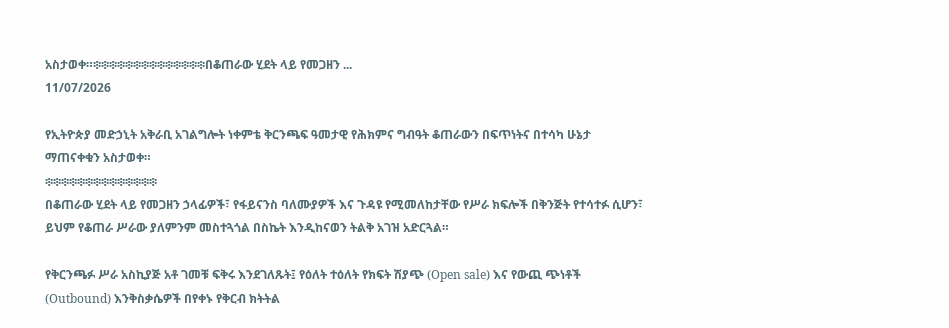አስታወቀ።፨፨፨፨፨፨፨፨፨፨፨፨፨፨በቆጠራው ሂደት ላይ የመጋዘን ...
11/07/2026

የኢትዮጵያ መድኃኒት አቅራቢ አገልግሎት ነቀምቴ ቅርንጫፍ ዓመታዊ የሕክምና ግብዓት ቆጠራውን በፍጥነትና በተሳካ ሁኔታ ማጠናቀቁን አስታወቀ።
፨፨፨፨፨፨፨፨፨፨፨፨፨፨
በቆጠራው ሂደት ላይ የመጋዘን ኃላፊዎች፣ የፋይናንስ ባለሙያዎች እና ጉዳዩ የሚመለከታቸው የሥራ ክፍሎች በቅንጅት የተሳተፉ ሲሆን፣ ይህም የቆጠራ ሥራው ያለምንም መስተጓጎል በስኬት እንዲከናወን ትልቅ አገዝ አድርጓል።

የቅርንጫፉ ሥራ አስኪያጅ አቶ ገመቹ ፍቅሩ እንደገለጹት፤ የዕለት ተዕለት የክፍት ሽያጭ (Open sale) እና የውጪ ጭነቶች (Outbound) እንቅስቃሴዎች በየቀኑ የቅርብ ክትትል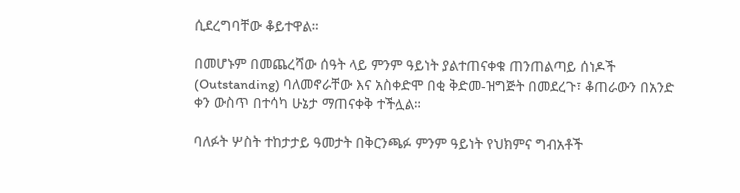ሲደረግባቸው ቆይተዋል።

በመሆኑም በመጨረሻው ሰዓት ላይ ምንም ዓይነት ያልተጠናቀቁ ጠንጠልጣይ ሰነዶች (Outstanding) ባለመኖራቸው እና አስቀድሞ በቂ ቅድመ-ዝግጅት በመደረጉ፣ ቆጠራውን በአንድ ቀን ውስጥ በተሳካ ሁኔታ ማጠናቀቅ ተችሏል።

ባለፉት ሦስት ተከታታይ ዓመታት በቅርንጫፉ ምንም ዓይነት የህክምና ግብአቶች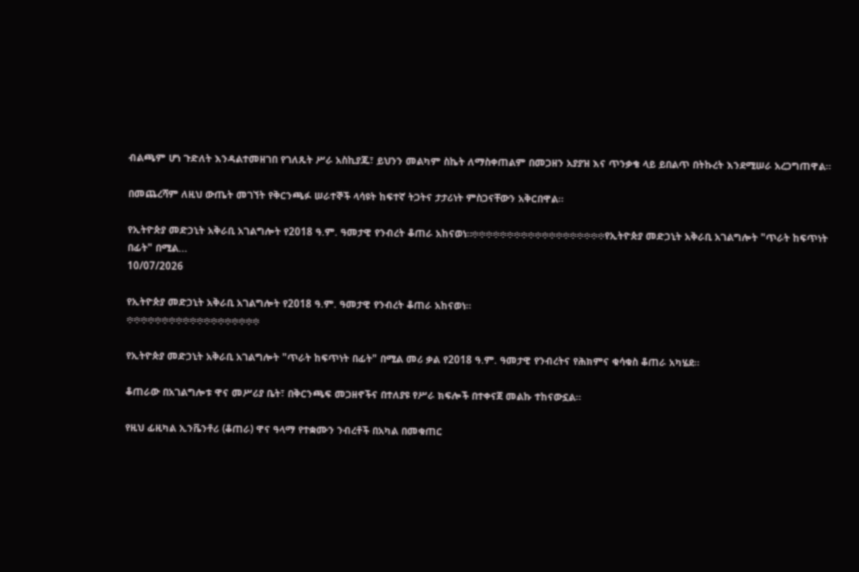ብልጫም ሆነ ጉድለት እንዳልተመዘገበ የገለጹት ሥራ አስኪያጁ፣ ይህንን መልካም ስኬት ለማስቀጠልም በመጋዘን አያያዝ እና ጥንቃቄ ላይ ይበልጥ በትኩረት እንደሚሠራ አረጋግጠዋል።

በመጨረሻም ለዚህ ውጤት መገኘት የቅርንጫፉ ሠራተኞች ላሳዩት ከፍተኛ ትጋትና ታታሪነት ምስጋናቸውን አቅርበዋል።

የኢትዮጵያ መድኃኒት አቅራቢ አገልግሎት የ2018 ዓ.ም. ዓመታዊ የንብረት ቆጠራ አከናወነ።፨፨፨፨፨፨፨፨፨፨፨፨፨፨፨፨፨፨፨የኢትዮጵያ መድኃኒት አቅራቢ አገልግሎት "ጥራት ከፍጥነት በፊት" በሚል...
10/07/2026

የኢትዮጵያ መድኃኒት አቅራቢ አገልግሎት የ2018 ዓ.ም. ዓመታዊ የንብረት ቆጠራ አከናወነ።
፨፨፨፨፨፨፨፨፨፨፨፨፨፨፨፨፨፨፨

የኢትዮጵያ መድኃኒት አቅራቢ አገልግሎት "ጥራት ከፍጥነት በፊት" በሚል መሪ ቃል የ2018 ዓ.ም. ዓመታዊ የንብረትና የሕክምና ቁሳቁስ ቆጠራ አካሄደ።

ቆጠራው በአገልግሎቱ ዋና መሥሪያ ቤት፣ በቅርንጫፍ መጋዘኖችና በተለያዩ የሥራ ክፍሎች በተቀናጀ መልኩ ተከናውኗል።

የዚህ ፊዚካል ኢንቬንቶሪ (ቆጠራ) ዋና ዓላማ የተቋሙን ንብረቶች በአካል በመቁጠር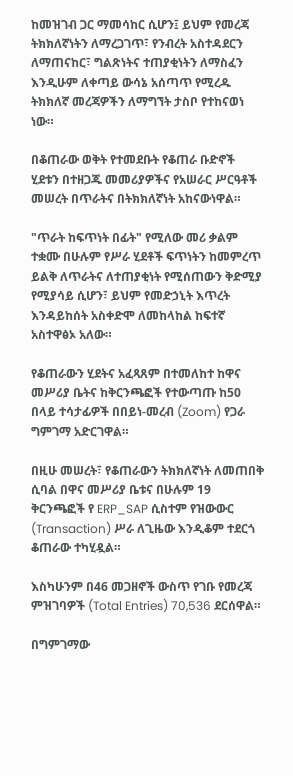ከመዝገብ ጋር ማመሳከር ሲሆን፤ ይህም የመረጃ ትክክለኛነትን ለማረጋገጥ፣ የንብረት አስተዳደርን ለማጠናከር፣ ግልጽነትና ተጠያቂነትን ለማስፈን እንዲሁም ለቀጣይ ውሳኔ አሰጣጥ የሚረዱ ትክክለኛ መረጃዎችን ለማግኘት ታስቦ የተከናወነ ነው።

በቆጠራው ወቅት የተመደቡት የቆጠራ ቡድኖች ሂደቱን በተዘጋጁ መመሪያዎችና የአሠራር ሥርዓቶች መሠረት በጥራትና በትክክለኛነት አከናውነዋል።

"ጥራት ከፍጥነት በፊት" የሚለው መሪ ቃልም ተቋሙ በሁሉም የሥራ ሂደቶች ፍጥነትን ከመምረጥ ይልቅ ለጥራትና ለተጠያቂነት የሚሰጠውን ቅድሚያ የሚያሳይ ሲሆን፣ ይህም የመድኃኒት እጥረት እንዳይከሰት አስቀድሞ ለመከላከል ከፍተኛ አስተዋፅኦ አለው።

የቆጠራውን ሂደትና አፈጻጸም በተመለከተ ከዋና መሥሪያ ቤትና ከቅርንጫፎች የተውጣጡ ከ50 በላይ ተሳታፊዎች በበይነ-መረብ (Zoom) የጋራ ግምገማ አድርገዋል።

በዚሁ መሠረት፣ የቆጠራውን ትክክለኛነት ለመጠበቅ ሲባል በዋና መሥሪያ ቤቱና በሁሉም 19 ቅርንጫፎች የ ERP_SAP ሲስተም የዝውውር (Transaction) ሥራ ለጊዜው እንዲቆም ተደርጎ ቆጠራው ተካሂዷል።

እስካሁንም በ46 መጋዘኖች ውስጥ የገቡ የመረጃ ምዝገባዎች (Total Entries) 70,536 ደርሰዋል።

በግምገማው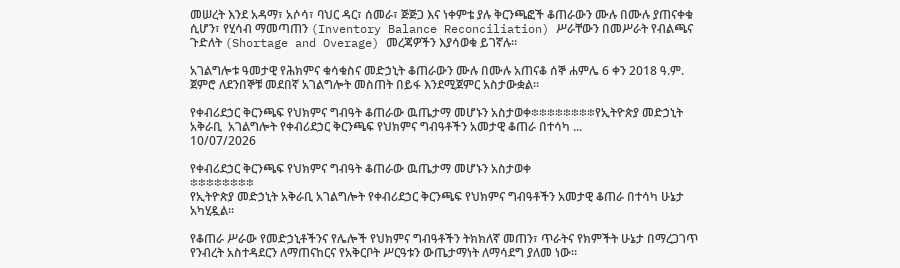መሠረት እንደ አዳማ፣ አሶሳ፣ ባህር ዳር፣ ሰመራ፣ ጅጅጋ እና ነቀምቴ ያሉ ቅርንጫፎች ቆጠራውን ሙሉ በሙሉ ያጠናቀቁ ሲሆን፣ የሂሳብ ማመጣጠን (Inventory Balance Reconciliation) ሥራቸውን በመሥራት የብልጫና ጉድለት (Shortage and Overage) መረጃዎችን እያሳወቁ ይገኛሉ።

አገልግሎቱ ዓመታዊ የሕክምና ቁሳቁስና መድኃኒት ቆጠራውን ሙሉ በሙሉ አጠናቆ ሰኞ ሐምሌ 6 ቀን 2018 ዓ.ም. ጀምሮ ለደንበኞቹ መደበኛ አገልግሎት መስጠት በይፋ እንደሚጀምር አስታውቋል።

የቀብሪደኃር ቅርንጫፍ የህክምና ግብዓት ቆጠራው ዉጤታማ መሆኑን አስታወቀ፨፨፨፨፨፨፨፨የኢትዮጵያ መድኃኒት አቅራቢ  አገልግሎት የቀብሪደኃር ቅርንጫፍ የህክምና ግብዓቶችን አመታዊ ቆጠራ በተሳካ ...
10/07/2026

የቀብሪደኃር ቅርንጫፍ የህክምና ግብዓት ቆጠራው ዉጤታማ መሆኑን አስታወቀ
፨፨፨፨፨፨፨፨
የኢትዮጵያ መድኃኒት አቅራቢ አገልግሎት የቀብሪደኃር ቅርንጫፍ የህክምና ግብዓቶችን አመታዊ ቆጠራ በተሳካ ሁኔታ አካሂዷል።

የቆጠራ ሥራው የመድኃኒቶችንና የሌሎች የህክምና ግብዓቶችን ትክክለኛ መጠን፣ ጥራትና የክምችት ሁኔታ በማረጋገጥ የንብረት አስተዳደርን ለማጠናከርና የአቅርቦት ሥርዓቱን ውጤታማነት ለማሳደግ ያለመ ነው።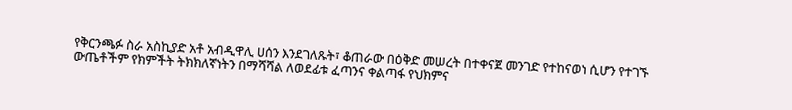የቅርንጫፉ ስራ አስኪያድ አቶ አብዲዋሊ ሀሰን እንደገለጹት፣ ቆጠራው በዕቅድ መሠረት በተቀናጀ መንገድ የተከናወነ ሲሆን የተገኙ ውጤቶችም የክምችት ትክክለኛነትን በማሻሻል ለወደፊቱ ፈጣንና ቀልጣፋ የህክምና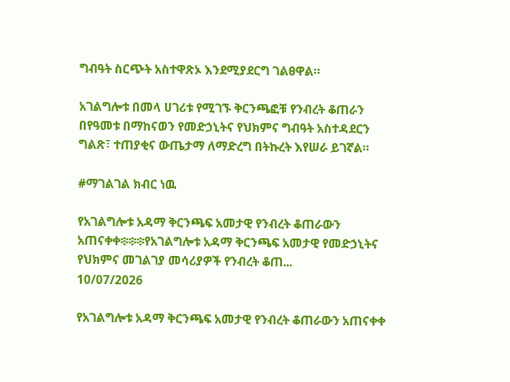ግብዓት ስርጭት አስተዋጽኦ እንደሚያደርግ ገልፀዋል።

አገልግሎቱ በመላ ሀገሪቱ የሚገኙ ቅርንጫፎቹ የንብረት ቆጠራን በየዓመቱ በማከናወን የመድኃኒትና የህክምና ግብዓት አስተዳደርን ግልጽ፣ ተጠያቂና ውጤታማ ለማድረግ በትኩረት እየሠራ ይገኛል።

#ማገልገል ክብር ነዉ

የአገልግሎቱ አዳማ ቅርንጫፍ አመታዊ የንብረት ቆጠራውን  አጠናቀቀ፨፨፨የአገልግሎቱ አዳማ ቅርንጫፍ አመታዊ የመድኃኒትና የህክምና መገልገያ መሳሪያዎች የንብረት ቆጠ...
10/07/2026

የአገልግሎቱ አዳማ ቅርንጫፍ አመታዊ የንብረት ቆጠራውን አጠናቀቀ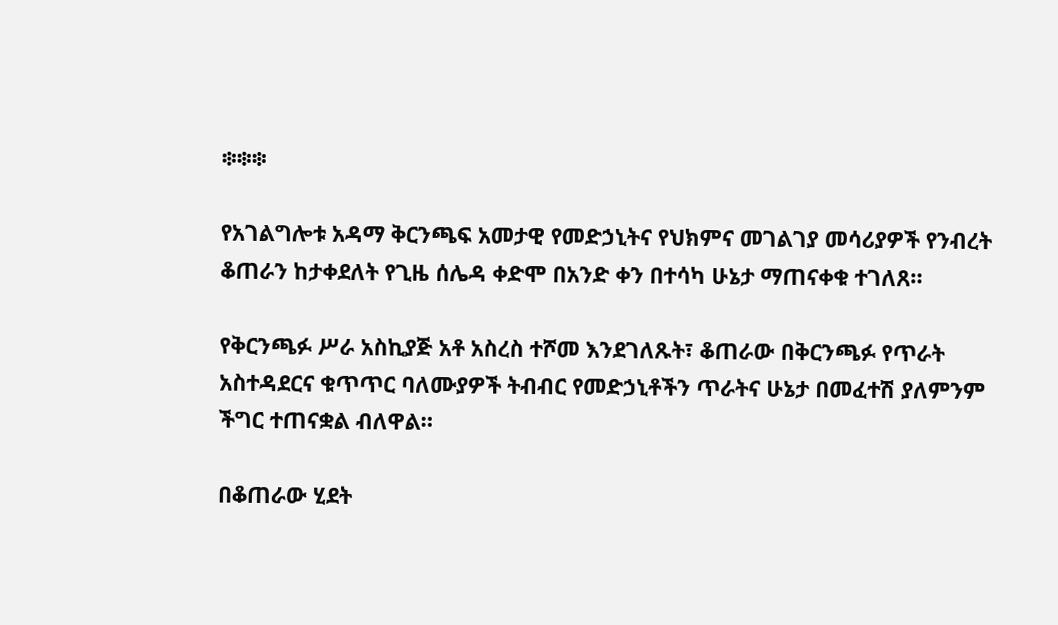፨፨፨

የአገልግሎቱ አዳማ ቅርንጫፍ አመታዊ የመድኃኒትና የህክምና መገልገያ መሳሪያዎች የንብረት ቆጠራን ከታቀደለት የጊዜ ሰሌዳ ቀድሞ በአንድ ቀን በተሳካ ሁኔታ ማጠናቀቁ ተገለጸ።

የቅርንጫፉ ሥራ አስኪያጅ አቶ አስረስ ተሾመ እንደገለጹት፣ ቆጠራው በቅርንጫፉ የጥራት አስተዳደርና ቁጥጥር ባለሙያዎች ትብብር የመድኃኒቶችን ጥራትና ሁኔታ በመፈተሽ ያለምንም ችግር ተጠናቋል ብለዋል።

በቆጠራው ሂደት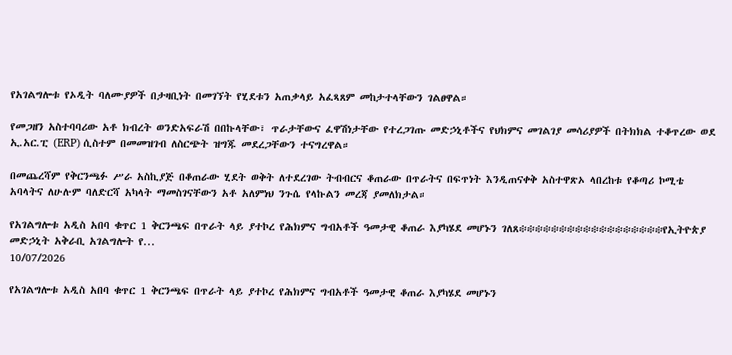የአገልግሎቱ የኦዲት ባለሙያዎች በታዛቢነት በመገኘት የሂደቱን አጠቃላይ አፈጻጸም መከታተላቸውን ገልፀዋል።

የመጋዘን አስተባባሪው አቶ ክብረት ወንድአፍራሽ በበኩላቸው፣ ጥራታቸውና ፈዋሽነታቸው የተረጋገጡ መድኃኒቶችና የህክምና መገልገያ መሳሪያዎች በትክክል ተቆጥረው ወደ ኢ.አር.ፒ (ERP) ሲስተም በመመዝገብ ለስርጭት ዝግጁ መደረጋቸውን ተናግረዋል።

በመጨረሻም የቅርንጫፉ ሥራ አስኪያጅ በቆጠራው ሂደት ወቅት ለተደረገው ትብብርና ቆጠራው በጥራትና በፍጥነት እንዲጠናቀቅ አስተዋጽኦ ላበረከቱ የቆጣሪ ኮሚቴ አባላትና ለሁሉም ባለድርሻ አካላት ማመስገናቸውን አቶ አለምነህ ንጉሴ የላኩልን መረጃ ያመለክታል።

የአገልግሎቱ አዲስ አበባ ቁጥር 1 ቅርንጫፍ በጥራት ላይ ያተኮረ የሕክምና ግብአቶች ዓመታዊ ቆጠራ እያካሄደ መሆኑን ገለጸ፨፨፨፨፨፨፨፨፨፨፨፨፨፨፨፨፨፨የኢትዮጵያ መድኃኒት አቅራቢ አገልግሎት የ...
10/07/2026

የአገልግሎቱ አዲስ አበባ ቁጥር 1 ቅርንጫፍ በጥራት ላይ ያተኮረ የሕክምና ግብአቶች ዓመታዊ ቆጠራ እያካሄደ መሆኑን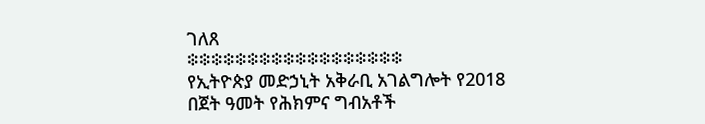ገለጸ
፨፨፨፨፨፨፨፨፨፨፨፨፨፨፨፨፨፨
የኢትዮጵያ መድኃኒት አቅራቢ አገልግሎት የ2018 በጀት ዓመት የሕክምና ግብአቶች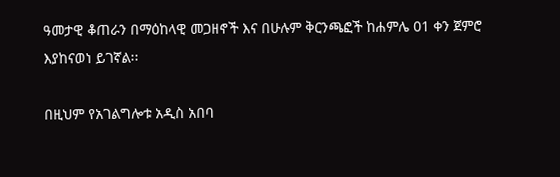ዓመታዊ ቆጠራን በማዕከላዊ መጋዘኖች እና በሁሉም ቅርንጫፎች ከሐምሌ 01 ቀን ጀምሮ እያከናወነ ይገኛል፡፡

በዚህም የአገልግሎቱ አዲስ አበባ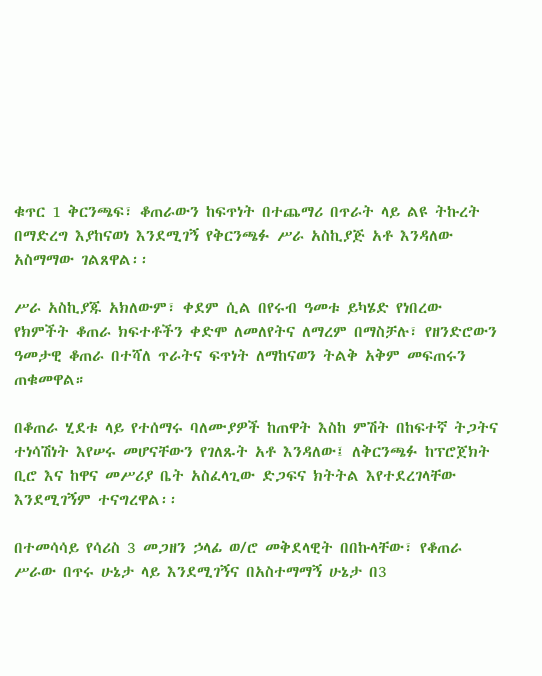ቁጥር 1 ቅርንጫፍ፣ ቆጠራውን ከፍጥነት በተጨማሪ በጥራት ላይ ልዩ ትኩረት በማድረግ እያከናወነ እንደሚገኝ የቅርንጫፉ ሥራ አስኪያጅ አቶ እንዳለው አስማማው ገልጸዋል፡፡

ሥራ አስኪያጁ አክለውም፣ ቀደም ሲል በየሩብ ዓመቱ ይካሄድ የነበረው የክምችት ቆጠራ ክፍተቶችን ቀድሞ ለመለየትና ለማረም በማስቻሉ፣ የዘንድሮውን ዓመታዊ ቆጠራ በተሻለ ጥራትና ፍጥነት ለማከናወን ትልቅ አቅም መፍጠሩን ጠቁመዋል።

በቆጠራ ሂደቱ ላይ የተሰማሩ ባለሙያዎች ከጠዋት እስከ ምሽት በከፍተኛ ትጋትና ተነሳሽነት እየሠሩ መሆናቸውን የገለጹት አቶ እንዳለው፤ ለቅርንጫፉ ከፕሮጀክት ቢሮ እና ከዋና መሥሪያ ቤት አስፈላጊው ድጋፍና ክትትል እየተደረገላቸው እንደሚገኝም ተናግረዋል፡፡

በተመሳሳይ የሳሪስ 3 መጋዘን ኃላፊ ወ/ሮ መቅደላዊት በበኩላቸው፣ የቆጠራ ሥራው በጥሩ ሁኔታ ላይ እንደሚገኝና በአስተማማኝ ሁኔታ በ3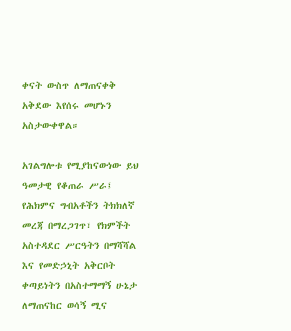ቀናት ውስጥ ለማጠናቀቅ አቅደው እየሰሩ መሆኑን አስታውቀዋል።

አገልግሎቱ የሚያከናውነው ይህ ዓመታዊ የቆጠራ ሥራ፤ የሕክምና ግብአቶችን ትክክለኛ መረጃ በማረጋገጥ፣ የክምችት አስተዳደር ሥርዓትን በማሻሻል እና የመድኃኒት አቅርቦት ቀጣይነትን በአስተማማኝ ሁኔታ ለማጠናከር ወሳኝ ሚና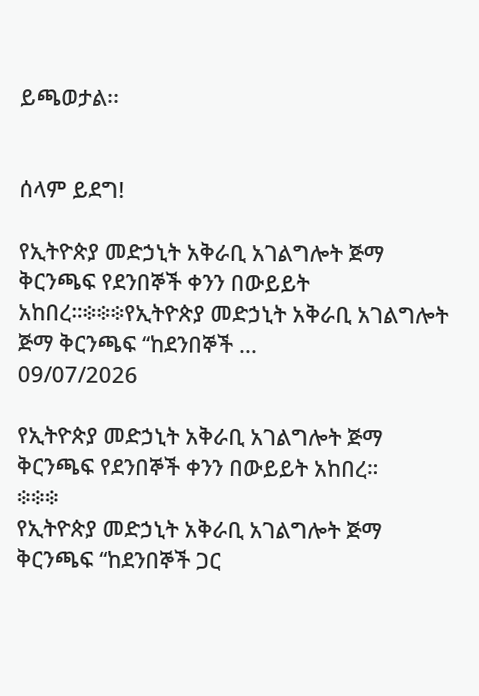ይጫወታል፡፡


ሰላም ይደግ!

የኢትዮጵያ መድኃኒት አቅራቢ አገልግሎት ጅማ ቅርንጫፍ የደንበኞች ቀንን በውይይት አከበረ።፨፨፨የኢትዮጵያ መድኃኒት አቅራቢ አገልግሎት ጅማ ቅርንጫፍ ‘‘ከደንበኞች ...
09/07/2026

የኢትዮጵያ መድኃኒት አቅራቢ አገልግሎት ጅማ ቅርንጫፍ የደንበኞች ቀንን በውይይት አከበረ።
፨፨፨
የኢትዮጵያ መድኃኒት አቅራቢ አገልግሎት ጅማ ቅርንጫፍ ‘‘ከደንበኞች ጋር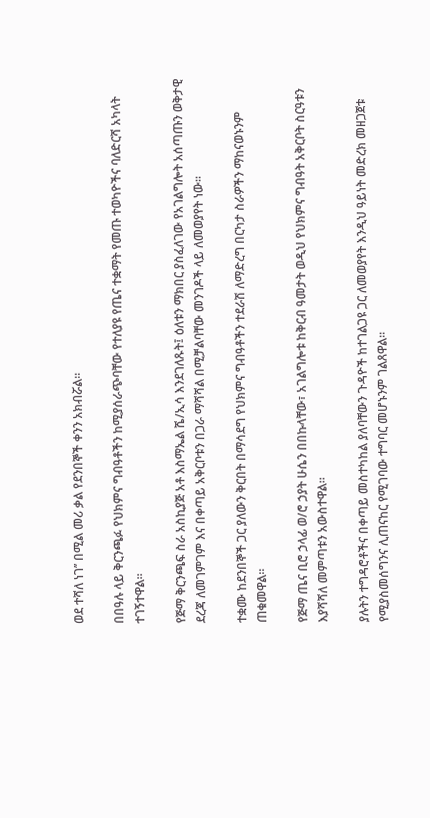ወደ ተሻለ ነገ’’ በሚል መሪ ቃል የደንበኞች ቀንን አክብሯል።

በበዓሉ ላይ ቅርንጫፉ የህክምና ግብዓቶችን ከሚያሰራጭባቸው የተለያዩ የጤና ተቋማት የመጡ ተወካዮችና ባለድርሻ አካላት ተገኝተዋል።

የጅማ ቅርንጫፍ ስራ አስኪያጅ አቶ እስማኤል ሼ/ኢሳ እንደገለጹት፤ ዕለቱን ማክበር ያስፈለገው የአገልግሎት አሰጣጡን ወቅታዊ ደረጃ ለመገምገም እና በቀጣይ አቅርቦቱን በጋራ ማሻሻል በሚቻልባቸው መንገዶች ላይ ለመወያየት ነው።

ተቋሙ ከደንበኞች ጋር ያለውን ቅርበት በማሳደግ የህክምና ግብዓቶችን ተደራሽ ለማድረግ በርካታ ስራዎችን ማከናወኑንም ጠቁመዋል።

የጅማ ጤና ቢሮ ኃላፊ ወ/ሮ ኃያት ሁሴን በበኩላቸው፣ አገልግሎቱ ከቅርብ ዓመታት ወዲህ የህክምና ግብዓት አቅርቦት ስርዓቱን እያሻሻለ መምጣቱን አውስተዋል።

ያሉትን ተግዳሮቶችና በቀጣይ መስተካከል ያለባቸውን ጉዳዮች ከተገልጋዩ ጋር ለመወያየት እንዲህ ዓይነት መድረክ መዘጋጀቱ የሚያስመሰግንና ሊጠናከር የሚገባው ተግባር መሆኑንም ገልጸዋል።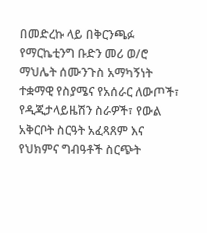በመድረኩ ላይ በቅርንጫፉ የማርኬቲንግ ቡድን መሪ ወ/ሮ ማህሌት ሰሙንጉስ አማካኝነት ተቋማዊ የስያሜና የአሰራር ለውጦች፣ የዲጂታላይዜሽን ስራዎች፣ የውል አቅርቦት ስርዓት አፈጻጸም እና የህክምና ግብዓቶች ስርጭት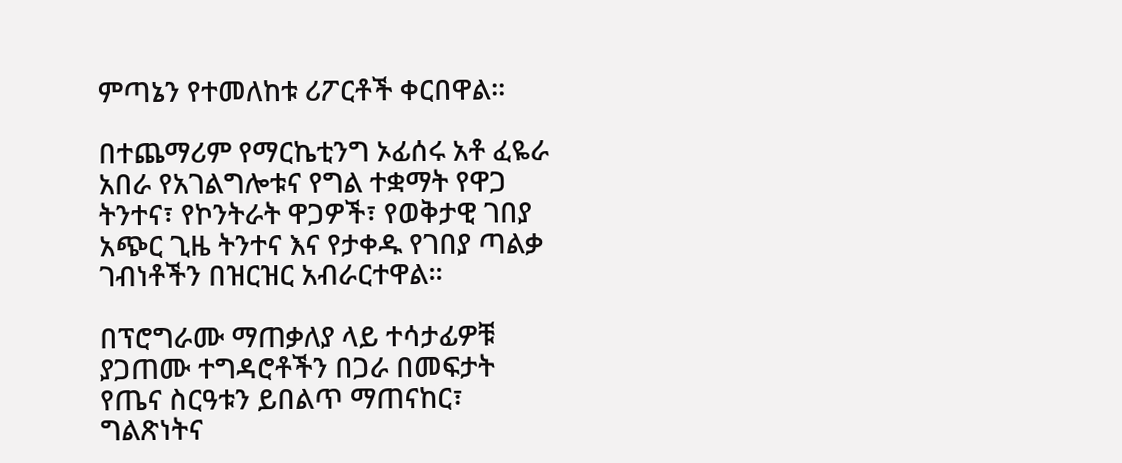ምጣኔን የተመለከቱ ሪፖርቶች ቀርበዋል።

በተጨማሪም የማርኬቲንግ ኦፊሰሩ አቶ ፈዬራ አበራ የአገልግሎቱና የግል ተቋማት የዋጋ ትንተና፣ የኮንትራት ዋጋዎች፣ የወቅታዊ ገበያ አጭር ጊዜ ትንተና እና የታቀዱ የገበያ ጣልቃ ገብነቶችን በዝርዝር አብራርተዋል።

በፕሮግራሙ ማጠቃለያ ላይ ተሳታፊዎቹ ያጋጠሙ ተግዳሮቶችን በጋራ በመፍታት የጤና ስርዓቱን ይበልጥ ማጠናከር፣ ግልጽነትና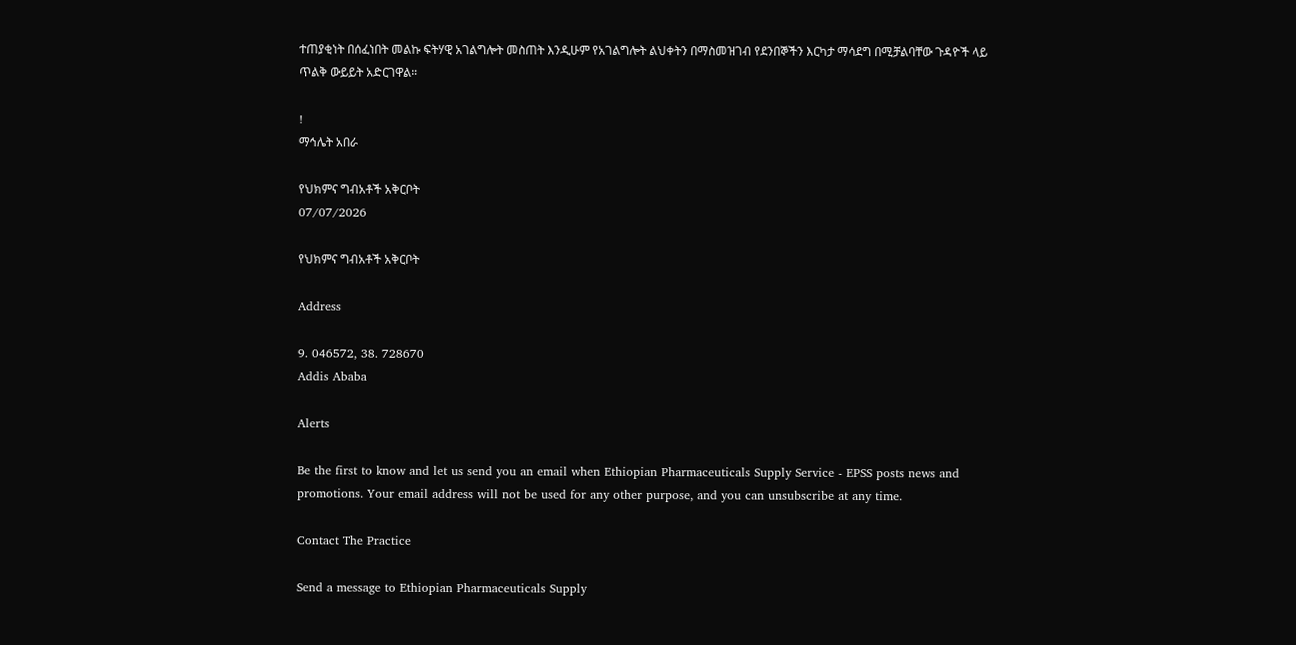ተጠያቂነት በሰፈነበት መልኩ ፍትሃዊ አገልግሎት መስጠት እንዲሁም የአገልግሎት ልህቀትን በማስመዝገብ የደንበኞችን እርካታ ማሳደግ በሚቻልባቸው ጉዳዮች ላይ ጥልቅ ውይይት አድርገዋል።

!
ማኅሌት አበራ

የህክምና ግብአቶች አቅርቦት
07/07/2026

የህክምና ግብአቶች አቅርቦት

Address

9. 046572, 38. 728670
Addis Ababa

Alerts

Be the first to know and let us send you an email when Ethiopian Pharmaceuticals Supply Service - EPSS posts news and promotions. Your email address will not be used for any other purpose, and you can unsubscribe at any time.

Contact The Practice

Send a message to Ethiopian Pharmaceuticals Supply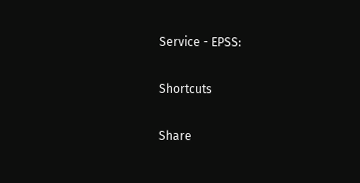Service - EPSS:

Shortcuts

Share